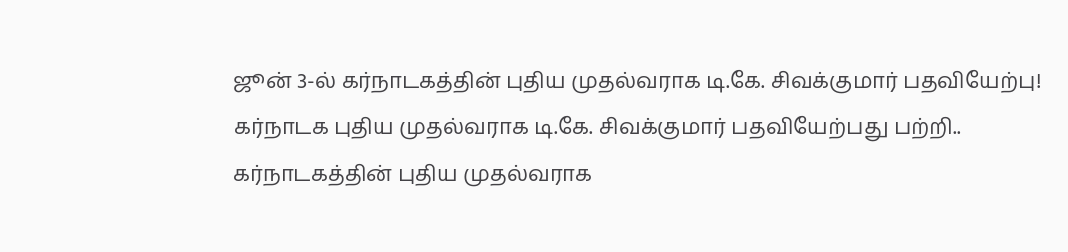ஜூன் 3-ல் கர்நாடகத்தின் புதிய முதல்வராக டி.கே. சிவக்குமார் பதவியேற்பு!
கர்நாடக புதிய முதல்வராக டி.கே. சிவக்குமார் பதவியேற்பது பற்றி..
கர்நாடகத்தின் புதிய முதல்வராக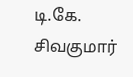டி.கே. சிவகுமார்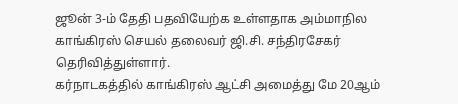ஜூன் 3-ம் தேதி பதவியேற்க உள்ளதாக அம்மாநில காங்கிரஸ் செயல் தலைவர் ஜி.சி. சந்திரசேகர் தெரிவித்துள்ளார்.
கர்நாடகத்தில் காங்கிரஸ் ஆட்சி அமைத்து மே 20ஆம்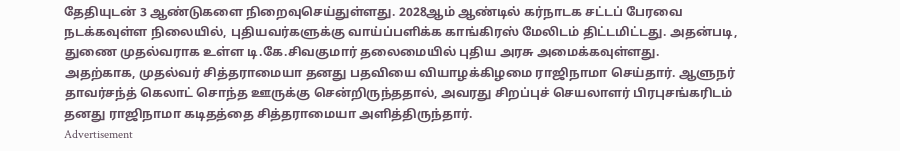தேதியுடன் 3 ஆண்டுகளை நிறைவுசெய்துள்ளது. 2028ஆம் ஆண்டில் கர்நாடக சட்டப் பேரவை நடக்கவுள்ள நிலையில், புதியவர்களுக்கு வாய்ப்பளிக்க காங்கிரஸ் மேலிடம் திட்டமிட்டது. அதன்படி, துணை முதல்வராக உள்ள டி.கே.சிவகுமார் தலைமையில் புதிய அரசு அமைக்கவுள்ளது.
அதற்காக, முதல்வர் சித்தராமையா தனது பதவியை வியாழக்கிழமை ராஜிநாமா செய்தார். ஆளுநர் தாவர்சந்த் கெலாட் சொந்த ஊருக்கு சென்றிருந்ததால், அவரது சிறப்புச் செயலாளர் பிரபுசங்கரிடம் தனது ராஜிநாமா கடிதத்தை சித்தராமையா அளித்திருந்தார்.
Advertisement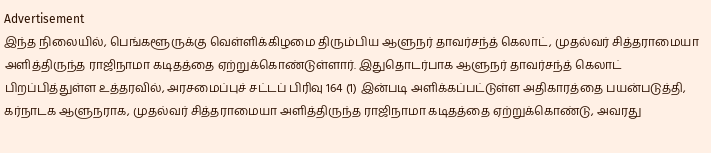Advertisement
இந்த நிலையில், பெங்களூருக்கு வெள்ளிக்கிழமை திரும்பிய ஆளுநர் தாவர்சந்த் கெலாட், முதல்வர் சித்தராமையா அளித்திருந்த ராஜிநாமா கடிதத்தை ஏற்றுக்கொண்டுள்ளார். இதுதொடர்பாக ஆளுநர் தாவர்சந்த் கெலாட் பிறப்பித்துள்ள உத்தரவில், அரசமைப்புச் சட்டப் பிரிவு 164 (1) இன்படி அளிக்கப்பட்டுள்ள அதிகாரத்தை பயன்படுத்தி, கர்நாடக ஆளுநராக, முதல்வர் சித்தராமையா அளித்திருந்த ராஜிநாமா கடிதத்தை ஏற்றுக்கொண்டு, அவரது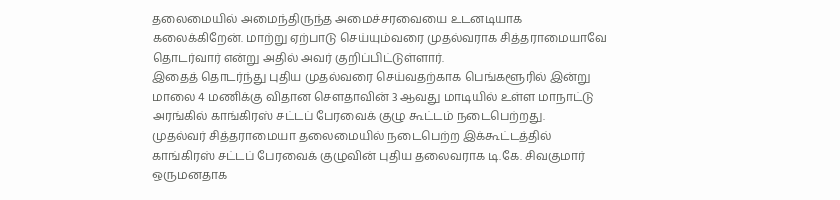தலைமையில் அமைந்திருந்த அமைச்சரவையை உடனடியாக கலைக்கிறேன். மாற்று ஏற்பாடு செய்யும்வரை முதல்வராக சித்தராமையாவே தொடர்வார் என்று அதில் அவர் குறிப்பிட்டுள்ளார்.
இதைத் தொடர்ந்து புதிய முதல்வரை செய்வதற்காக பெங்களூரில் இன்று மாலை 4 மணிக்கு விதான சௌதாவின் 3 ஆவது மாடியில் உள்ள மாநாட்டு அரங்கில் காங்கிரஸ் சட்டப் பேரவைக் குழு கூட்டம் நடைபெற்றது.
முதல்வர் சித்தராமையா தலைமையில் நடைபெற்ற இக்கூட்டத்தில் காங்கிரஸ் சட்டப் பேரவைக் குழுவின் புதிய தலைவராக டி.கே. சிவகுமார் ஒருமனதாக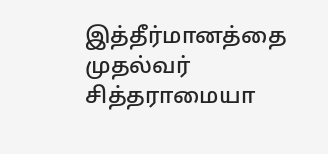இத்தீர்மானத்தை முதல்வர் சித்தராமையா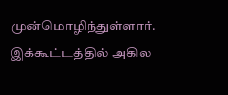முன்மொழிந்துள்ளார்.
இக்கூட்டத்தில் அகில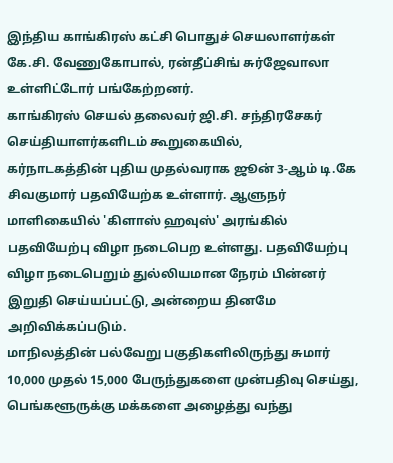இந்திய காங்கிரஸ் கட்சி பொதுச் செயலாளர்கள் கே.சி. வேணுகோபால், ரன்தீப்சிங் சுர்ஜேவாலா உள்ளிட்டோர் பங்கேற்றனர்.
காங்கிரஸ் செயல் தலைவர் ஜி.சி. சந்திரசேகர் செய்தியாளர்களிடம் கூறுகையில்,
கர்நாடகத்தின் புதிய முதல்வராக ஜூன் 3-ஆம் டி.கே சிவகுமார் பதவியேற்க உள்ளார். ஆளுநர் மாளிகையில் 'கிளாஸ் ஹவுஸ்' அரங்கில் பதவியேற்பு விழா நடைபெற உள்ளது. பதவியேற்பு விழா நடைபெறும் துல்லியமான நேரம் பின்னர் இறுதி செய்யப்பட்டு, அன்றைய தினமே அறிவிக்கப்படும்.
மாநிலத்தின் பல்வேறு பகுதிகளிலிருந்து சுமார் 10,000 முதல் 15,000 பேருந்துகளை முன்பதிவு செய்து, பெங்களூருக்கு மக்களை அழைத்து வந்து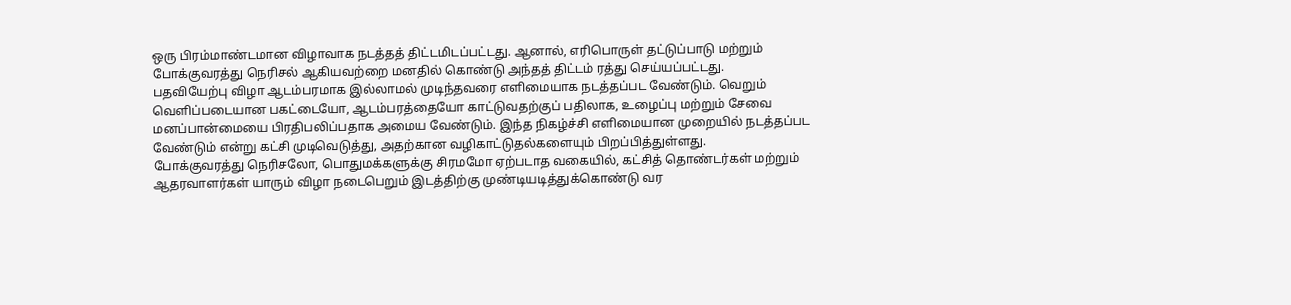ஒரு பிரம்மாண்டமான விழாவாக நடத்தத் திட்டமிடப்பட்டது. ஆனால், எரிபொருள் தட்டுப்பாடு மற்றும் போக்குவரத்து நெரிசல் ஆகியவற்றை மனதில் கொண்டு அந்தத் திட்டம் ரத்து செய்யப்பட்டது.
பதவியேற்பு விழா ஆடம்பரமாக இல்லாமல் முடிந்தவரை எளிமையாக நடத்தப்பட வேண்டும். வெறும் வெளிப்படையான பகட்டையோ, ஆடம்பரத்தையோ காட்டுவதற்குப் பதிலாக, உழைப்பு மற்றும் சேவை மனப்பான்மையை பிரதிபலிப்பதாக அமைய வேண்டும். இந்த நிகழ்ச்சி எளிமையான முறையில் நடத்தப்பட வேண்டும் என்று கட்சி முடிவெடுத்து, அதற்கான வழிகாட்டுதல்களையும் பிறப்பித்துள்ளது.
போக்குவரத்து நெரிசலோ, பொதுமக்களுக்கு சிரமமோ ஏற்படாத வகையில், கட்சித் தொண்டர்கள் மற்றும் ஆதரவாளர்கள் யாரும் விழா நடைபெறும் இடத்திற்கு முண்டியடித்துக்கொண்டு வர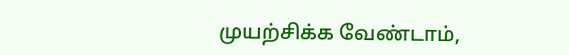முயற்சிக்க வேண்டாம்,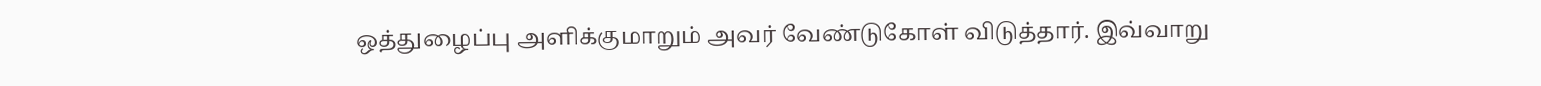ஒத்துழைப்பு அளிக்குமாறும் அவர் வேண்டுகோள் விடுத்தார். இவ்வாறு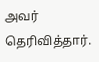அவர் தெரிவித்தார்.